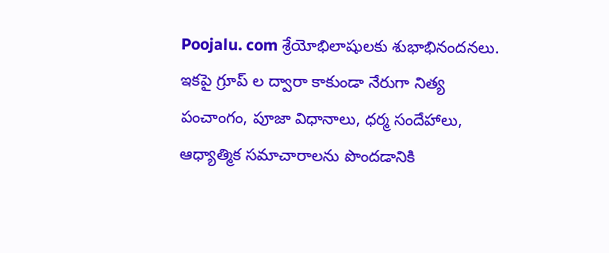Poojalu. com శ్రేయోభిలాషులకు శుభాభినందనలు. ఇకపై గ్రూప్ ల ద్వారా కాకుండా నేరుగా నిత్య పంచాంగం, పూజా విధానాలు, ధర్మ సందేహాలు, ఆధ్యాత్మిక సమాచారాలను పొందడానికి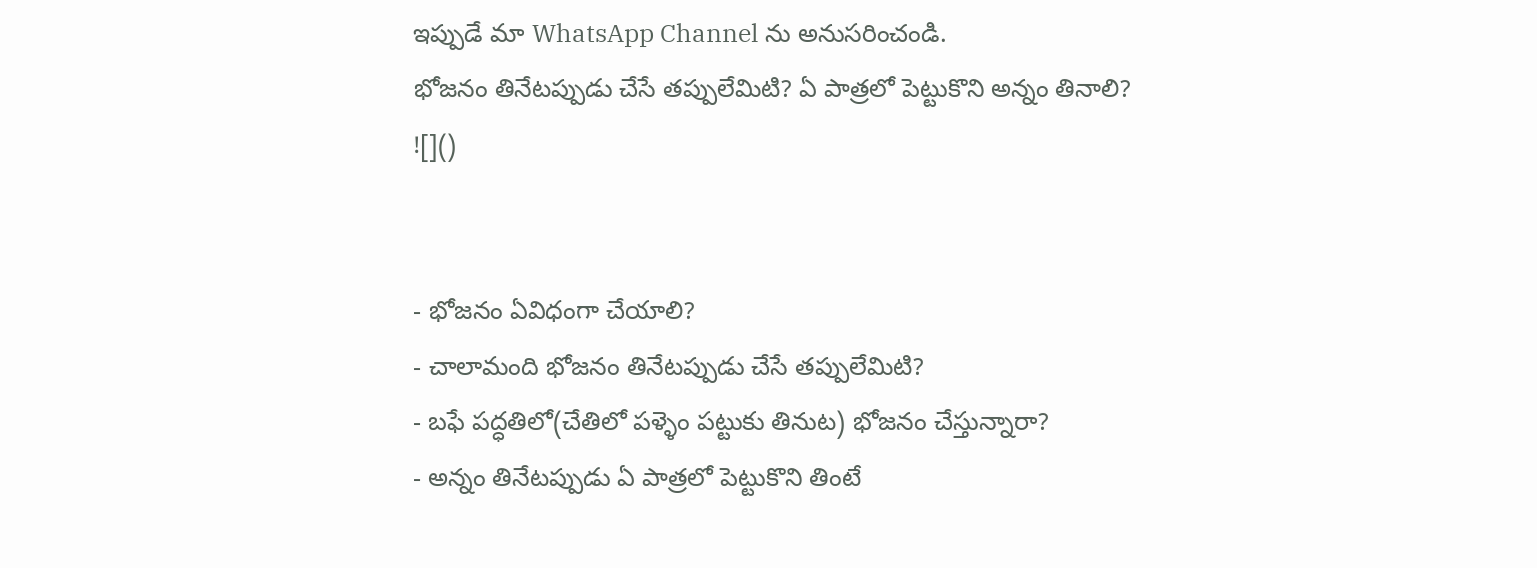ఇప్పుడే మా WhatsApp Channel ను అనుసరించండి.
భోజనం తినేటప్పుడు చేసే తప్పులేమిటి? ఏ పాత్రలో పెట్టుకొని అన్నం తినాలి?
![]()


- భోజనం ఏవిధంగా చేయాలి?
- చాలామంది భోజనం తినేటప్పుడు చేసే తప్పులేమిటి?
- బఫే పద్ధతిలో(చేతిలో పళ్ళెం పట్టుకు తినుట) భోజనం చేస్తున్నారా?
- అన్నం తినేటప్పుడు ఏ పాత్రలో పెట్టుకొని తింటే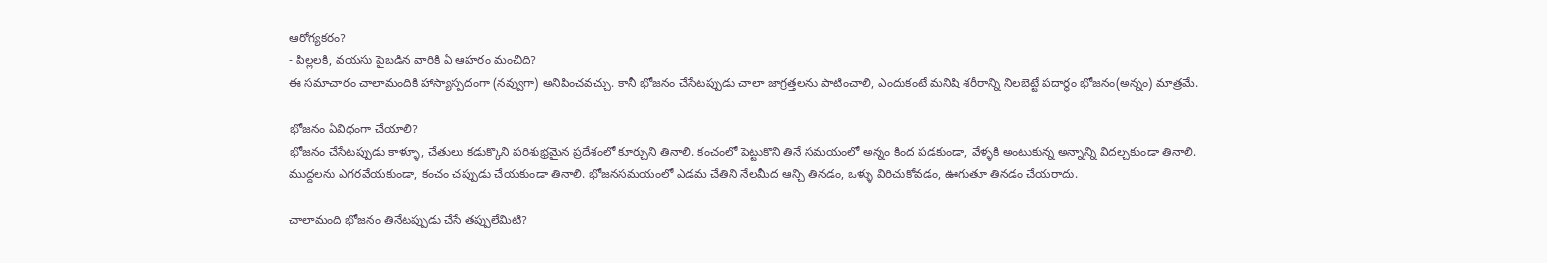ఆరోగ్యకరం?
- పిల్లలకి, వయసు పైబడిన వారికి ఏ ఆహరం మంచిది?
ఈ సమాచారం చాలామందికి హాస్యాస్పదంగా (నవ్వుగా) అనిపించవచ్చు. కానీ భోజనం చేసేటప్పుడు చాలా జాగ్రత్తలను పాటించాలి, ఎందుకంటే మనిషి శరీరాన్ని నిలబెట్టే పదార్థం భోజనం(అన్నం) మాత్రమే.

భోజనం ఏవిధంగా చేయాలి?
భోజనం చేసేటప్పుడు కాళ్ళూ, చేతులు కడుక్కొని పరిశుభ్రమైన ప్రదేశంలో కూర్చుని తినాలి. కంచంలో పెట్టుకొని తినే సమయంలో అన్నం కింద పడకుండా, వేళ్ళకి అంటుకున్న అన్నాన్ని విదల్చకుండా తినాలి. ముద్దలను ఎగరవేయకుండా, కంచం చప్పుడు చేయకుండా తినాలి. భోజనసమయంలో ఎడమ చేతిని నేలమీద ఆన్చి తినడం, ఒళ్ళు విరిచుకోవడం, ఊగుతూ తినడం చేయరాదు.

చాలామంది భోజనం తినేటప్పుడు చేసే తప్పులేమిటి?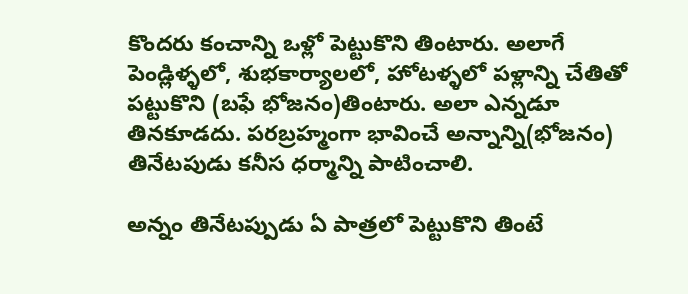కొందరు కంచాన్ని ఒళ్లో పెట్టుకొని తింటారు. అలాగే పెండ్లిళ్ళలో, శుభకార్యాలలో, హోటళ్ళలో పళ్లాన్ని చేతితో పట్టుకొని (బఫే భోజనం)తింటారు. అలా ఎన్నడూ తినకూడదు. పరబ్రహ్మంగా భావించే అన్నాన్ని(భోజనం) తినేటపుడు కనీస ధర్మాన్ని పాటించాలి.

అన్నం తినేటప్పుడు ఏ పాత్రలో పెట్టుకొని తింటే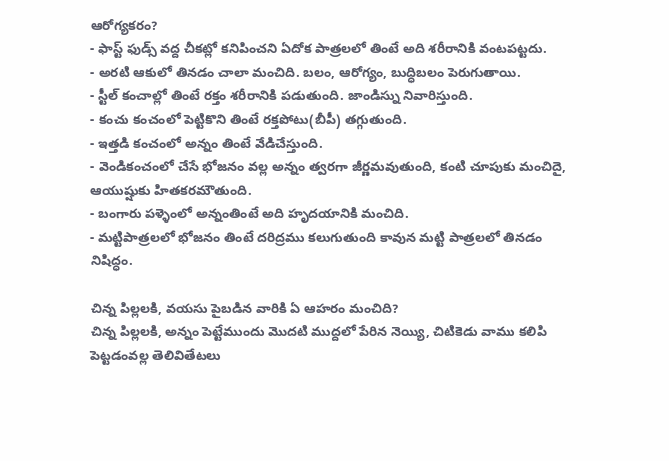ఆరోగ్యకరం?
- ఫాస్ట్ ఫుడ్స్ వద్ద చీకట్లో కనిపించని ఏదోక పాత్రలలో తింటే అది శరీరానికి వంటపట్టదు.
- అరటి ఆకులో తినడం చాలా మంచిది. బలం, ఆరోగ్యం, బుద్ధిబలం పెరుగుతాయి.
- స్టీల్ కంచాల్లో తింటే రక్తం శరీరానికి పడుతుంది. జాండిస్ను నివారిస్తుంది.
- కంచు కంచంలో పెట్టికొని తింటే రక్తపోటు(బీపీ) తగ్గుతుంది.
- ఇత్తడి కంచంలో అన్నం తింటే వేడిచేస్తుంది.
- వెండికంచంలో చేసే భోజనం వల్ల అన్నం త్వరగా జీర్ణమవుతుంది, కంటి చూపుకు మంచిదై, ఆయుష్షుకు హితకరమౌతుంది.
- బంగారు పళ్ళెంలో అన్నంతింటే అది హృదయానికి మంచిది.
- మట్టిపాత్రలలో భోజనం తింటే దరిద్రము కలుగుతుంది కావున మట్టి పాత్రలలో తినడం నిషిద్ధం.

చిన్న పిల్లలకి, వయసు పైబడిన వారికి ఏ ఆహరం మంచిది?
చిన్న పిల్లలకి, అన్నం పెట్టేముందు మొదటి ముద్దలో పేరిన నెయ్యి, చిటికెడు వాము కలిపి పెట్టడంవల్ల తెలివితేటలు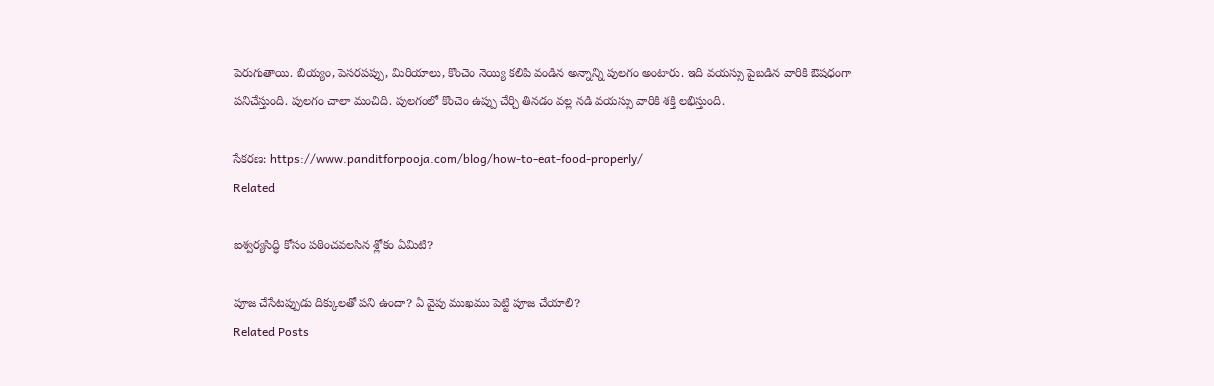పెరుగుతాయి. బియ్యం, పెసరపప్పు, మిరియాలు, కొంచెం నెయ్యి కలిపి వండిన అన్నాన్ని పులగం అంటారు. ఇది వయస్సు పైబడిన వారికి ఔషధంగా పనిచేస్తుంది. పులగం చాలా మంచిది. పులగంలో కొంచెం ఉప్పు చేర్చి తినడం వల్ల నడి వయస్సు వారికి శక్తి లభిస్తుంది.

సేకరణ: https://www.panditforpooja.com/blog/how-to-eat-food-properly/
Related

ఐశ్వర్యసిద్ధి కోసం పఠించవలసిన శ్లోకం ఏమిటి?

పూజ చేసేటప్పుడు దిక్కులతో పని ఉందా? ఏ వైపు ముఖము పెట్టి పూజ చేయాలి?
Related Posts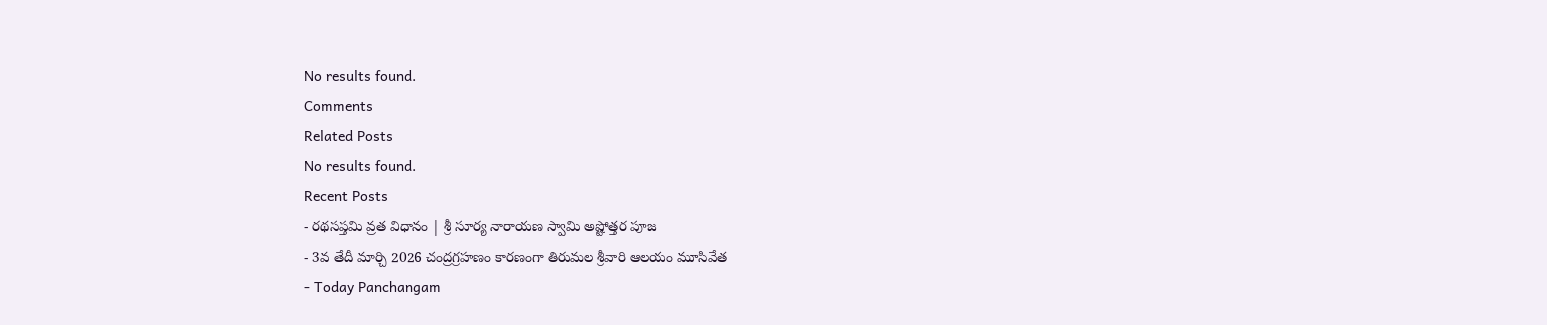No results found.
Comments
Related Posts
No results found.
Recent Posts
- రథసప్తమి వ్రత విధానం | శ్రీ సూర్య నారాయణ స్వామి అష్టోత్తర పూజ
- 3వ తేదీ మార్చి 2026 చంద్రగ్రహణం కారణంగా తిరుమల శ్రీవారి ఆలయం మూసివేత
- Today Panchangam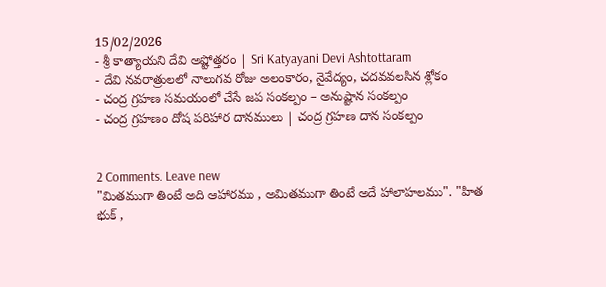15/02/2026
- శ్రీ కాత్యాయని దేవి అష్టోత్తరం | Sri Katyayani Devi Ashtottaram
- దేవి నవరాత్రులలో నాలుగవ రోజు అలంకారం, నైవేద్యం, చదవవలసిన శ్లోకం
- చంద్ర గ్రహణ సమయంలో చేసే జప సంకల్పం – అనుష్టాన సంకల్పం
- చంద్ర గ్రహణం దోష పరిహార దానములు | చంద్ర గ్రహణ దాన సంకల్పం


2 Comments. Leave new
"మితముగా తింటే అది ఆహారము , అమితముగా తింటే అదే హాలాహలము". "హిత భుక్ ,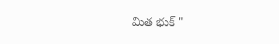మిత భుక్ "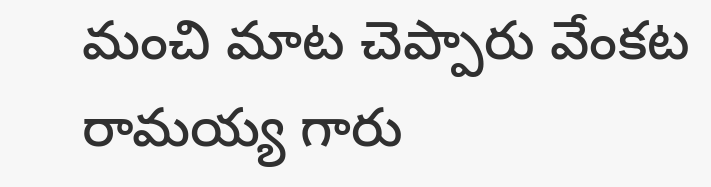మంచి మాట చెప్పారు వేంకట రామయ్య గారు